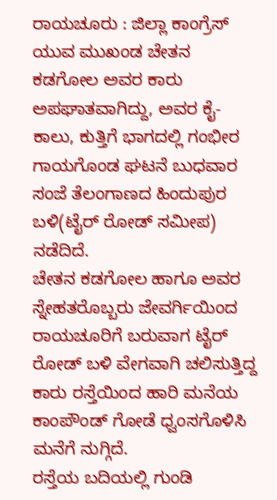ರಾಯಚೂರು : ಜಿಲ್ಲಾ ಕಾಂಗ್ರೆಸ್ ಯುವ ಮುಖಂಡ ಚೇತನ ಕಡಗೋಲ ಅವರ ಕಾರು ಅಪಘಾತವಾಗಿದ್ದು, ಅವರ ಕೈ-ಕಾಲು, ಕುತ್ತಿಗೆ ಭಾಗದಲ್ಲಿ ಗಂಭೀರ ಗಾಯಗೊಂಡ ಘಟನೆ ಬುಧವಾರ ಸಂಜೆ ತೆಲಂಗಾಣದ ಹಿಂದುಪುರ ಬಳಿ(ಟೈರ್ ರೋಡ್ ಸಮೀಪ) ನಡೆದಿದೆ.
ಚೇತನ ಕಡಗೋಲ ಹಾಗೂ ಅವರ ಸ್ನೇಹತರೊಬ್ಬರು ಜೇವರ್ಗಿಯಿಂದ ರಾಯಚೂರಿಗೆ ಬರುವಾಗ ಟೈರ್ ರೋಡ್ ಬಳಿ ವೇಗವಾಗಿ ಚಲಿಸುತ್ತಿದ್ದ ಕಾರು ರಸ್ತೆಯಿಂದ ಹಾರಿ ಮನೆಯ ಕಾಂಪೌಂಡ್ ಗೋಡೆ ಧ್ವಂಸಗೊಳಿಸಿ ಮನೆಗೆ ನುಗ್ಗಿದೆ.
ರಸ್ತೆಯ ಬದಿಯಲ್ಲಿ ಗುಂಡಿ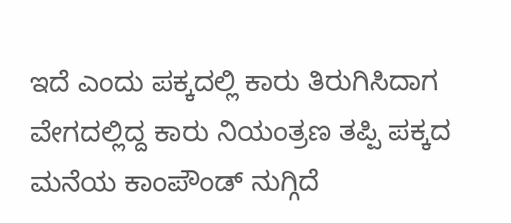ಇದೆ ಎಂದು ಪಕ್ಕದಲ್ಲಿ ಕಾರು ತಿರುಗಿಸಿದಾಗ ವೇಗದಲ್ಲಿದ್ದ ಕಾರು ನಿಯಂತ್ರಣ ತಪ್ಪಿ ಪಕ್ಕದ ಮನೆಯ ಕಾಂಪೌಂಡ್ ನುಗ್ಗಿದೆ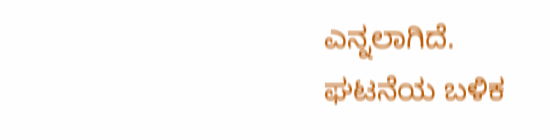ಎನ್ನಲಾಗಿದೆ.
ಘಟನೆಯ ಬಳಿಕ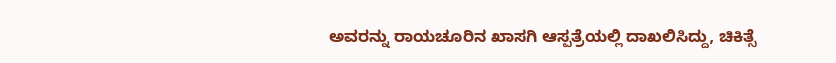ಅವರನ್ನು ರಾಯಚೂರಿನ ಖಾಸಗಿ ಆಸ್ಪತ್ರೆಯಲ್ಲಿ ದಾಖಲಿಸಿದ್ದು, ಚಿಕಿತ್ಸೆ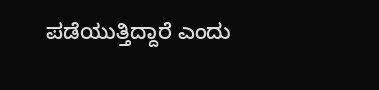ಪಡೆಯುತ್ತಿದ್ದಾರೆ ಎಂದು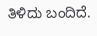ತಿಳಿದು ಬಂದಿದೆ.